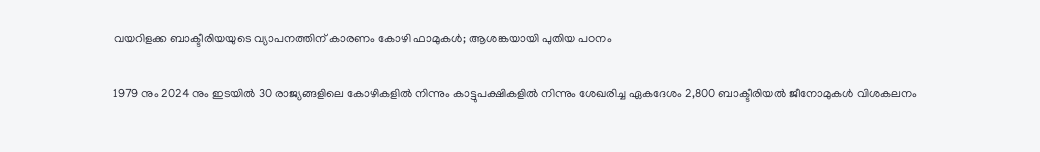വയറിളക്ക ബാക്ടീരിയയുടെ വ്യാപനത്തിന് കാരണം കോഴി ഫാമുകള്‍; ആശങ്കയായി പുതിയ പഠനം

1979 നും 2024 നും ഇടയില്‍ 30 രാജ്യങ്ങളിലെ കോഴികളില്‍ നിന്നും കാട്ടുപക്ഷികളില്‍ നിന്നും ശേഖരിച്ച ഏകദേശം 2,800 ബാക്ടീരിയല്‍ ജീനോമുകള്‍ വിശകലനം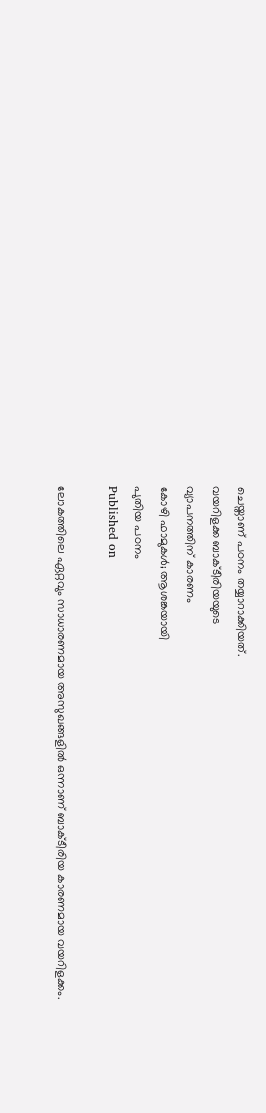ചെയ്താണ് പഠനം തയ്യാറാക്കിയത്.
വയറിളക്ക ബാക്ടീരിയയുടെ
വ്യാപനത്തിന് കാരണം
കോഴി ഫാമുകള്‍; ആശങ്കയായി
പുതിയ പഠനം
Published on

ലോകത്തിലെ ഏറ്റവും സാധാരണമായ അസുഖങ്ങളില്‍ ഒന്നാണ് ബാക്ടീരിയ കാരണമായ വയറിളക്കം.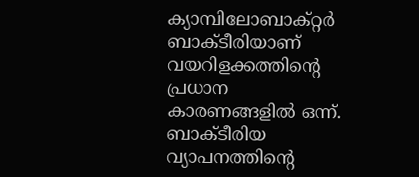ക്യാമ്പിലോബാക്റ്റര്‍ ബാക്ടീരിയാണ് വയറിളക്കത്തിന്റെ പ്രധാന കാരണങ്ങളില്‍ ഒന്ന്. ബാക്ടീരിയ വ്യാപനത്തിന്റെ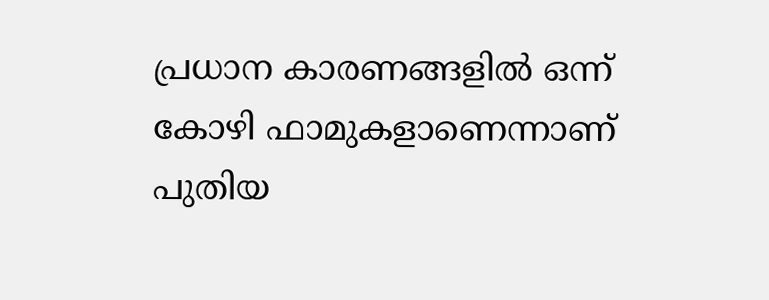പ്രധാന കാരണങ്ങളില്‍ ഒന്ന് കോഴി ഫാമുകളാണെന്നാണ് പുതിയ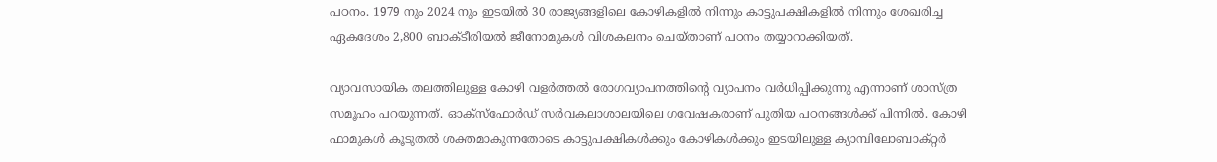പഠനം. 1979 നും 2024 നും ഇടയില്‍ 30 രാജ്യങ്ങളിലെ കോഴികളില്‍ നിന്നും കാട്ടുപക്ഷികളില്‍ നിന്നും ശേഖരിച്ച ഏകദേശം 2,800 ബാക്ടീരിയല്‍ ജീനോമുകള്‍ വിശകലനം ചെയ്താണ് പഠനം തയ്യാറാക്കിയത്.

വ്യാവസായിക തലത്തിലുള്ള കോഴി വളര്‍ത്തല്‍ രോഗവ്യാപനത്തിന്റെ വ്യാപനം വര്‍ധിപ്പിക്കുന്നു എന്നാണ് ശാസ്ത്ര സമൂഹം പറയുന്നത്. ഓക്‌സ്‌ഫോര്‍ഡ് സര്‍വകലാശാലയിലെ ഗവേഷകരാണ് പുതിയ പഠനങ്ങള്‍ക്ക് പിന്നില്‍. കോഴി ഫാമുകള്‍ കൂടുതല്‍ ശക്തമാകുന്നതോടെ കാട്ടുപക്ഷികള്‍ക്കും കോഴികള്‍ക്കും ഇടയിലുള്ള ക്യാമ്പിലോബാക്റ്റര്‍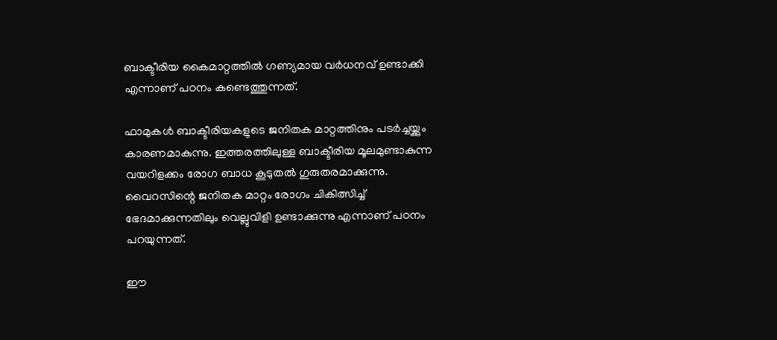ബാക്ടീരിയ കൈമാറ്റത്തില്‍ ഗണ്യമായ വര്‍ധനവ് ഉണ്ടാക്കി എന്നാണ് പഠനം കണ്ടെത്തുന്നത്.

ഫാമുകള്‍ ബാക്ടീരിയകളുടെ ജനിതക മാറ്റത്തിനും പടര്‍ച്ചയ്ക്കും കാരണമാകുന്നു. ഇത്തരത്തിലുള്ള ബാക്ടീരിയ മൂലമുണ്ടാകുന്ന വയറിളക്കം രോഗ ബാധ കൂടുതല്‍ ഗുരുതരമാക്കുന്നു. വൈറസിന്റെ ജനിതക മാറ്റം രോഗം ചികിത്സിച്ച് ഭേദമാക്കുന്നതിലും വെല്ലുവിളി ഉണ്ടാക്കുന്നു എന്നാണ് പഠനം പറയുന്നത്.

ഈ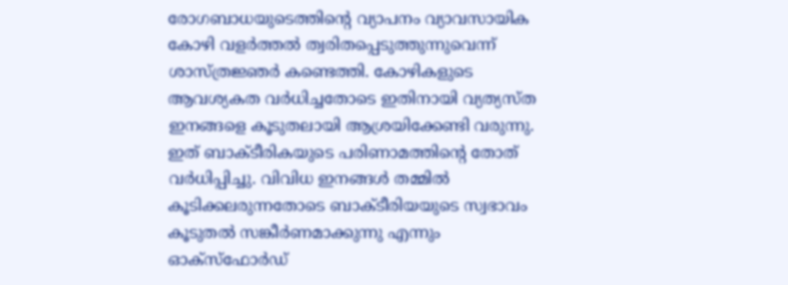രോഗബാധയുടെത്തിന്റെ വ്യാപനം വ്യാവസായിക കോഴി വളര്‍ത്തല്‍ ത്വരിതപ്പെടുത്തുന്നുവെന്ന് ശാസ്ത്രജ്ഞര്‍ കണ്ടെത്തി. കോഴികളുടെ ആവശ്യകത വര്‍ധിച്ചതോടെ ഇതിനായി വ്യത്യസ്ത ഇനങ്ങളെ കൂടുതലായി ആശ്രയിക്കേണ്ടി വരുന്നു. ഇത് ബാക്ടീരികയുടെ പരിണാമത്തിന്റെ തോത് വര്‍ധിപ്പിച്ചു. വിവിധ ഇനങ്ങള്‍ തമ്മില്‍ കൂടിക്കലരുന്നതോടെ ബാക്ടീരിയയുടെ സ്വഭാവം കൂടുതല്‍ സങ്കീര്‍ണമാക്കുന്നു എന്നും ഓക്‌സ്‌ഫോര്‍ഡ്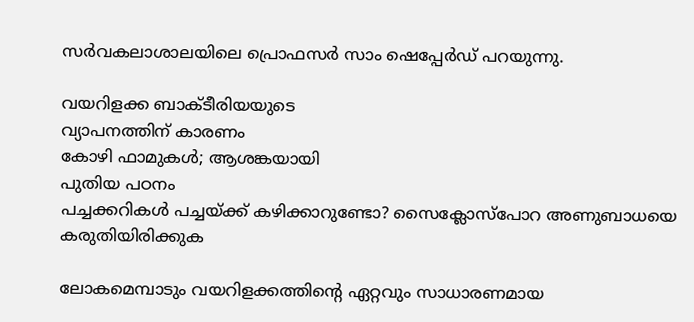സര്‍വകലാശാലയിലെ പ്രൊഫസര്‍ സാം ഷെപ്പേര്‍ഡ് പറയുന്നു.

വയറിളക്ക ബാക്ടീരിയയുടെ
വ്യാപനത്തിന് കാരണം
കോഴി ഫാമുകള്‍; ആശങ്കയായി
പുതിയ പഠനം
പച്ചക്കറികൾ പച്ചയ്ക്ക് കഴിക്കാറുണ്ടോ? സൈക്ലോസ്പോറ അണുബാധയെ കരുതിയിരിക്കുക

ലോകമെമ്പാടും വയറിളക്കത്തിന്റെ ഏറ്റവും സാധാരണമായ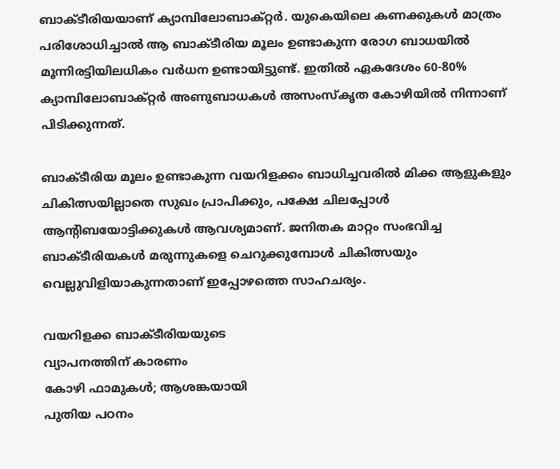ബാക്ടീരിയയാണ് ക്യാമ്പിലോബാക്റ്റര്‍. യുകെയിലെ കണക്കുകള്‍ മാത്രം പരിശോധിച്ചാല്‍ ആ ബാക്ടീരിയ മൂലം ഉണ്ടാകുന്ന രോഗ ബാധയില്‍ മൂന്നിരട്ടിയിലധികം വര്‍ധന ഉണ്ടായിട്ടുണ്ട്. ഇതില്‍ ഏകദേശം 60-80% ക്യാമ്പിലോബാക്റ്റര്‍ അണുബാധകള്‍ അസംസ്‌കൃത കോഴിയില്‍ നിന്നാണ് പിടിക്കുന്നത്.

ബാക്ടീരിയ മൂലം ഉണ്ടാകുന്ന വയറിളക്കം ബാധിച്ചവരില്‍ മിക്ക ആളുകളും ചികിത്സയില്ലാതെ സുഖം പ്രാപിക്കും, പക്ഷേ ചിലപ്പോള്‍ ആന്റിബയോട്ടിക്കുകള്‍ ആവശ്യമാണ്. ജനിതക മാറ്റം സംഭവിച്ച ബാക്ടീരിയകള്‍ മരുന്നുകളെ ചെറുക്കുമ്പോള്‍ ചികിത്സയും വെല്ലുവിളിയാകുന്നതാണ് ഇപ്പോഴത്തെ സാഹചര്യം.

വയറിളക്ക ബാക്ടീരിയയുടെ
വ്യാപനത്തിന് കാരണം
കോഴി ഫാമുകള്‍; ആശങ്കയായി
പുതിയ പഠനം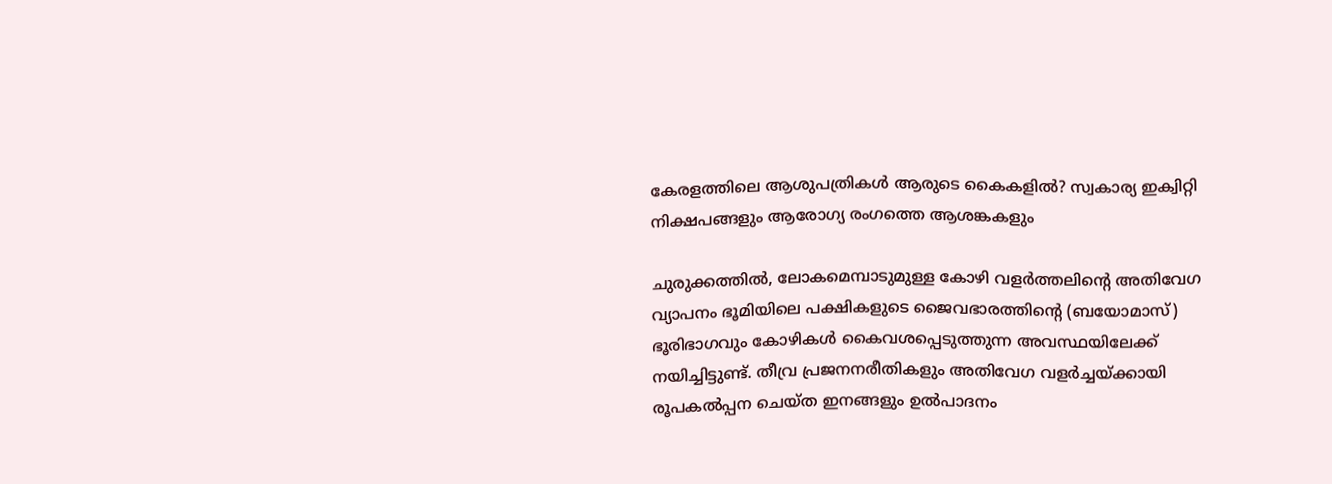കേരളത്തിലെ ആശുപത്രികള്‍ ആരുടെ കൈകളില്‍? സ്വകാര്യ ഇക്വിറ്റി നിക്ഷപങ്ങളും ആരോഗ്യ രംഗത്തെ ആശങ്കകളും

ചുരുക്കത്തില്‍, ലോകമെമ്പാടുമുള്ള കോഴി വളര്‍ത്തലിന്റെ അതിവേഗ വ്യാപനം ഭൂമിയിലെ പക്ഷികളുടെ ജൈവഭാരത്തിന്റെ (ബയോമാസ്) ഭൂരിഭാഗവും കോഴികള്‍ കൈവശപ്പെടുത്തുന്ന അവസ്ഥയിലേക്ക് നയിച്ചിട്ടുണ്ട്. തീവ്ര പ്രജനനരീതികളും അതിവേഗ വളര്‍ച്ചയ്ക്കായി രൂപകല്‍പ്പന ചെയ്ത ഇനങ്ങളും ഉല്‍പാദനം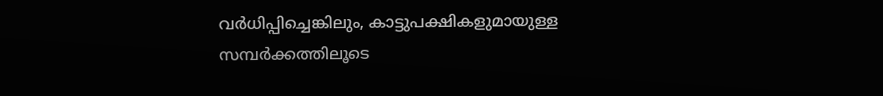വര്‍ധിപ്പിച്ചെങ്കിലും, കാട്ടുപക്ഷികളുമായുള്ള സമ്പര്‍ക്കത്തിലൂടെ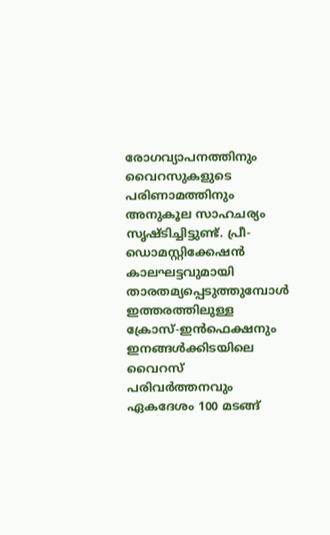രോഗവ്യാപനത്തിനും വൈറസുകളുടെ പരിണാമത്തിനും അനുകൂല സാഹചര്യം സൃഷ്ടിച്ചിട്ടുണ്ട്. പ്രീ-ഡൊമസ്റ്റിക്കേഷന്‍ കാലഘട്ടവുമായി താരതമ്യപ്പെടുത്തുമ്പോള്‍ ഇത്തരത്തിലുള്ള ക്രോസ്-ഇന്‍ഫെക്ഷനും ഇനങ്ങള്‍ക്കിടയിലെ വൈറസ് പരിവര്‍ത്തനവും ഏകദേശം 100 മടങ്ങ്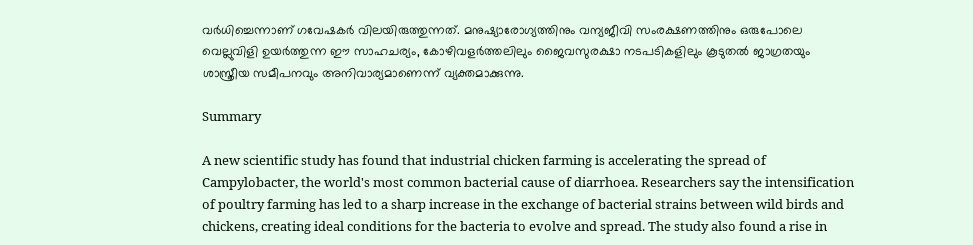വര്‍ധിച്ചെന്നാണ് ഗവേഷകര്‍ വിലയിരുത്തുന്നത്. മനുഷ്യാരോഗ്യത്തിനും വന്യജീവി സംരക്ഷണത്തിനും ഒരുപോലെ വെല്ലുവിളി ഉയര്‍ത്തുന്ന ഈ സാഹചര്യം, കോഴിവളര്‍ത്തലിലും ജൈവസുരക്ഷാ നടപടികളിലും കൂടുതല്‍ ജാഗ്രതയും ശാസ്ത്രീയ സമീപനവും അനിവാര്യമാണെന്ന് വ്യക്തമാക്കുന്നു.

Summary

A new scientific study has found that industrial chicken farming is accelerating the spread of Campylobacter, the world's most common bacterial cause of diarrhoea. Researchers say the intensification of poultry farming has led to a sharp increase in the exchange of bacterial strains between wild birds and chickens, creating ideal conditions for the bacteria to evolve and spread. The study also found a rise in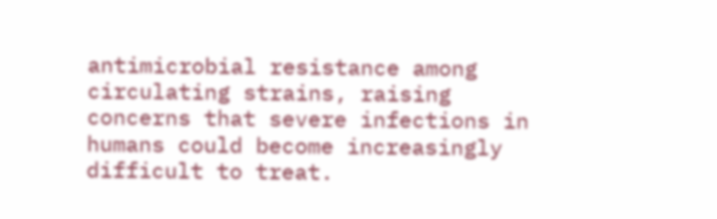antimicrobial resistance among circulating strains, raising concerns that severe infections in humans could become increasingly difficult to treat.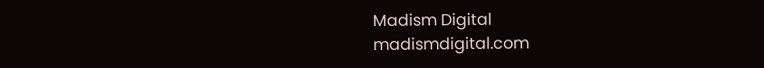Madism Digital
madismdigital.com